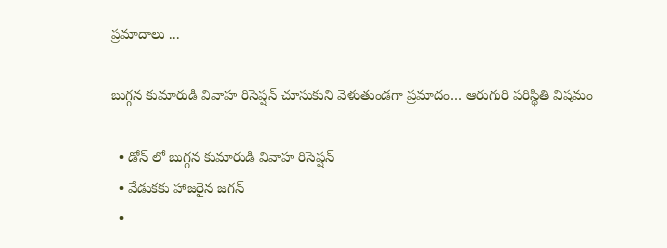ప్రమాదాలు ...

బుగ్గన కుమారుడి వివాహ రిసెప్షన్ చూసుకుని వెళుతుండగా ప్రమాదం… ఆరుగురి పరిస్థితి విషమం

  • డోన్ లో బుగ్గన కుమారుడి వివాహ రిసెప్షన్
  • వేడుకకు హాజరైన జగన్
  •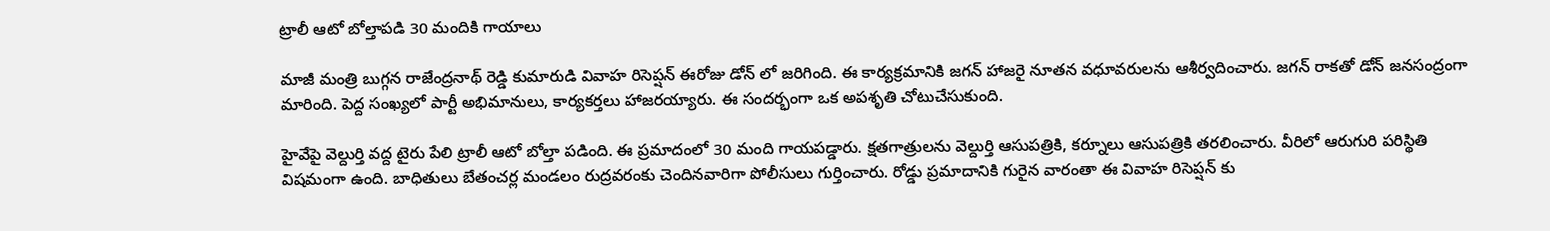ట్రాలీ ఆటో బోల్తాపడి 30 మందికి గాయాలు

మాజీ మంత్రి బుగ్గన రాజేంద్రనాథ్ రెడ్డి కుమారుడి వివాహ రిసెప్షన్ ఈరోజు డోన్ లో జరిగింది. ఈ కార్యక్రమానికి జగన్ హాజరై నూతన వధూవరులను ఆశీర్వదించారు. జగన్ రాకతో డోన్ జనసంద్రంగా మారింది. పెద్ద సంఖ్యలో పార్టీ అభిమానులు, కార్యకర్తలు హాజరయ్యారు. ఈ సందర్భంగా ఒక అపశృతి చోటుచేసుకుంది.

హైవేపై వెల్దుర్తి వద్ద టైరు పేలి ట్రాలీ ఆటో బోల్తా పడింది. ఈ ప్రమాదంలో 30 మంది గాయపడ్డారు. క్షతగాత్రులను వెల్దుర్తి ఆసుపత్రికి, కర్నూలు ఆసుపత్రికి తరలించారు. వీరిలో ఆరుగురి పరిస్థితి విషమంగా ఉంది. బాధితులు బేతంచర్ల మండలం రుద్రవరంకు చెందినవారిగా పోలీసులు గుర్తించారు. రోడ్డు ప్రమాదానికి గురైన వారంతా ఈ వివాహ రిసెప్షన్ కు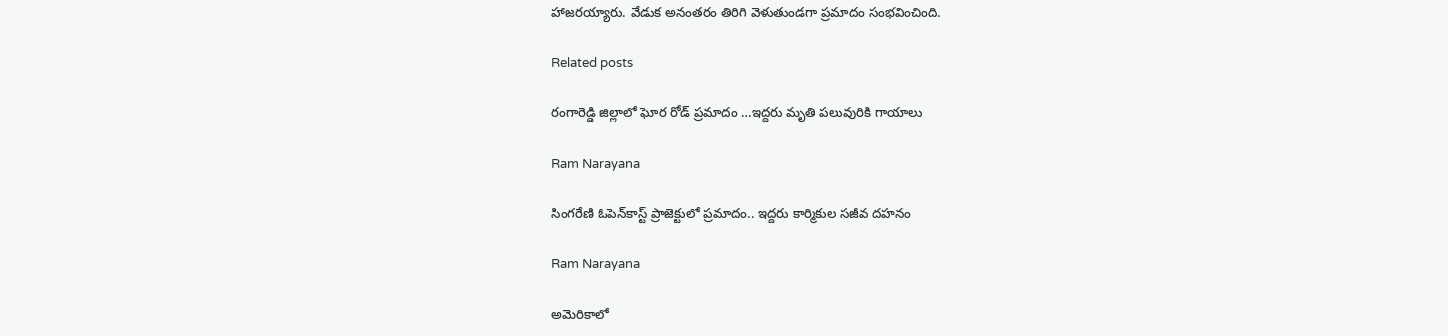హాజరయ్యారు. వేడుక అనంతరం తిరిగి వెళుతుండగా ప్రమాదం సంభవించింది.

Related posts

రంగారెడ్డి జిల్లాలో ఘోర రోడ్ ప్రమాదం …ఇద్దరు మృతి పలువురికి గాయాలు

Ram Narayana

సింగరేణి ఓపెన్‌కాస్ట్ ప్రాజెక్టులో ప్రమాదం.. ఇద్దరు కార్మికుల సజీవ దహనం

Ram Narayana

అమెరికాలో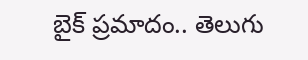బైక్ ప్రమాదం.. తెలుగు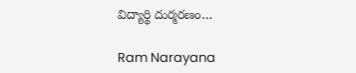విద్యార్థి దుర్మరణం…

Ram Narayana